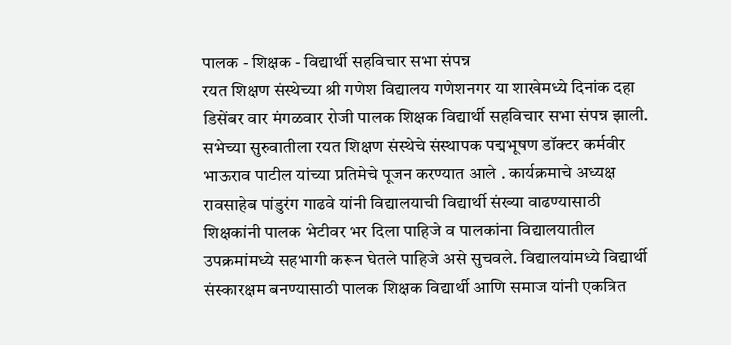पालक - शिक्षक - विद्यार्थी सहविचार सभा संपन्न
रयत शिक्षण संस्थेच्या श्री गणेश विद्यालय गणेशनगर या शाखेमध्ये दिनांक दहा डिसेंबर वार मंगळवार रोजी पालक शिक्षक विद्यार्थी सहविचार सभा संपन्न झाली. सभेच्या सुरुवातीला रयत शिक्षण संस्थेचे संस्थापक पद्मभूषण डॉक्टर कर्मवीर भाऊराव पाटील यांच्या प्रतिमेचे पूजन करण्यात आले . कार्यक्रमाचे अध्यक्ष रावसाहेब पांडुरंग गाढवे यांनी विद्यालयाची विद्यार्थी संख्या वाढण्यासाठी शिक्षकांनी पालक भेटीवर भर दिला पाहिजे व पालकांना विद्यालयातील उपक्रमांमध्ये सहभागी करून घेतले पाहिजे असे सुचवले. विद्यालयांमध्ये विद्यार्थी संस्कारक्षम बनण्यासाठी पालक शिक्षक विद्यार्थी आणि समाज यांनी एकत्रित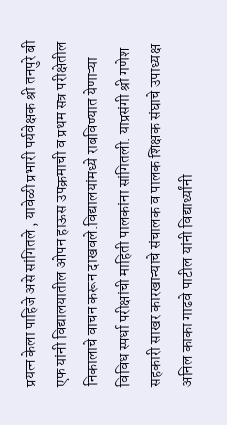प्रयत्न केला पाहिजे असे सांगितले , यावेळी प्रभारी पर्यवेक्षक श्री तनपुरे बी एफ यांनी विद्यालयातील ओपन हाऊस उपक्रमाची व प्रथम सत्र परीक्षेतील निकालाचे वाचन करून दाखवले.विद्यालयांमध्ये राबविण्यात येणाऱ्या विविध स्पर्धा परीक्षांची माहिती पालकांना सांगितली. याप्रसंगी श्री गणेश सहकारी साखर कारखान्याचे संचालक व पालक शिक्षक संघाचे उपाध्यक्ष अनिल काका गाढवे पाटील यांनी विद्यार्थ्यांनी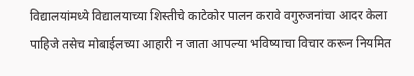विद्यालयांमध्ये विद्यालयाच्या शिस्तीचे काटेकोर पालन करावे वगुरुजनांचा आदर केला पाहिजे तसेच मोबाईलच्या आहारी न जाता आपल्या भविष्याचा विचार करून नियमित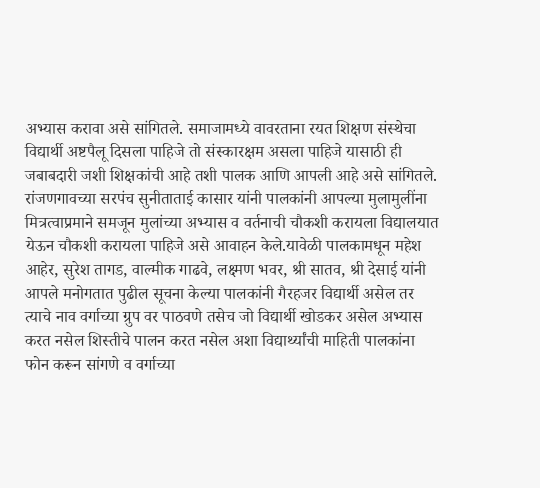अभ्यास करावा असे सांगितले. समाजामध्ये वावरताना रयत शिक्षण संस्थेचा विद्यार्थी अष्टपैलू दिसला पाहिजे तो संस्कारक्षम असला पाहिजे यासाठी ही जबाबदारी जशी शिक्षकांची आहे तशी पालक आणि आपली आहे असे सांगितले. रांजणगावच्या सरपंच सुनीताताई कासार यांनी पालकांनी आपल्या मुलामुलींना मित्रत्वाप्रमाने समजून मुलांच्या अभ्यास व वर्तनाची चौकशी करायला विद्यालयात येऊन चौकशी करायला पाहिजे असे आवाहन केले.यावेळी पालकामधून महेश आहेर, सुरेश तागड, वाल्मीक गाढवे, लक्ष्मण भवर, श्री सातव, श्री देसाई यांनी आपले मनोगतात पुढील सूचना केल्या पालकांनी गैरहजर विद्यार्थी असेल तर त्याचे नाव वर्गाच्या ग्रुप वर पाठवणे तसेच जो विद्यार्थी खोडकर असेल अभ्यास करत नसेल शिस्तीचे पालन करत नसेल अशा विद्यार्थ्यांची माहिती पालकांना फोन करून सांगणे व वर्गाच्या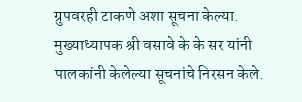ग्रुपवरही टाकणे अशा सूचना केल्या. मुख्याध्यापक श्री वसावे के के सर यांनी पालकांनी केलेल्या सूचनांचे निरसन केले.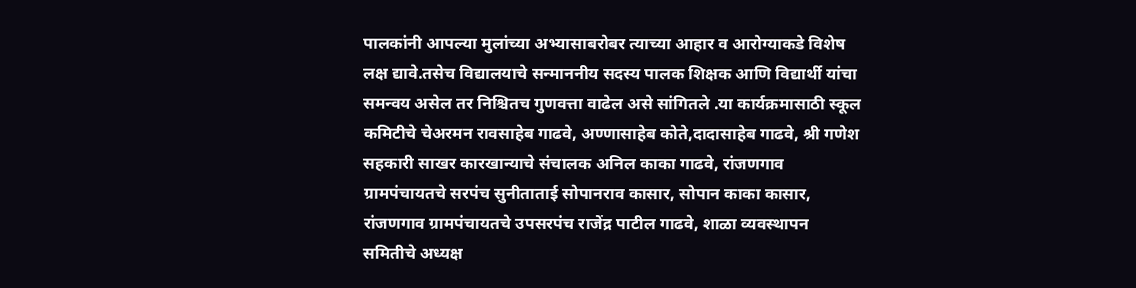पालकांनी आपल्या मुलांच्या अभ्यासाबरोबर त्याच्या आहार व आरोग्याकडे विशेष लक्ष द्यावे.तसेच विद्यालयाचे सन्माननीय सदस्य पालक शिक्षक आणि विद्यार्थी यांचा समन्वय असेल तर निश्चितच गुणवत्ता वाढेल असे सांगितले .या कार्यक्रमासाठी स्कूल कमिटीचे चेअरमन रावसाहेब गाढवे, अण्णासाहेब कोते,दादासाहेब गाढवे, श्री गणेश सहकारी साखर कारखान्याचे संचालक अनिल काका गाढवे, रांजणगाव ग्रामपंचायतचे सरपंच सुनीताताई सोपानराव कासार, सोपान काका कासार, रांजणगाव ग्रामपंचायतचे उपसरपंच राजेंद्र पाटील गाढवे, शाळा व्यवस्थापन समितीचे अध्यक्ष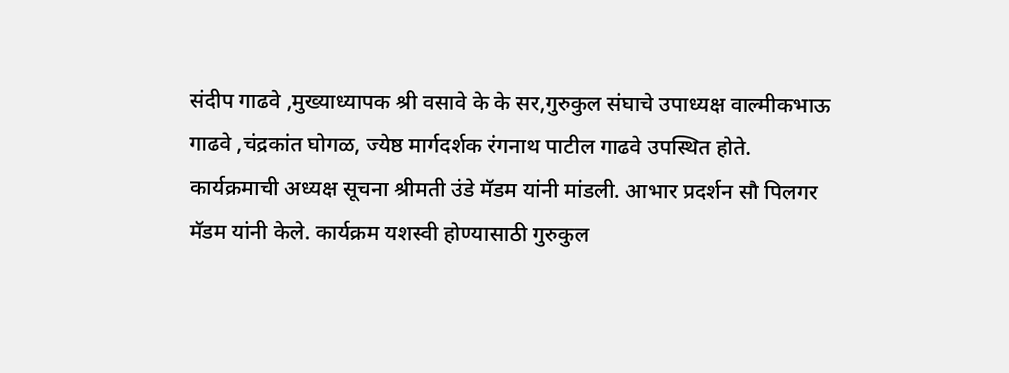संदीप गाढवे ,मुख्याध्यापक श्री वसावे के के सर,गुरुकुल संघाचे उपाध्यक्ष वाल्मीकभाऊ गाढवे ,चंद्रकांत घोगळ, ज्येष्ठ मार्गदर्शक रंगनाथ पाटील गाढवे उपस्थित होते.
कार्यक्रमाची अध्यक्ष सूचना श्रीमती उंडे मॅडम यांनी मांडली. आभार प्रदर्शन सौ पिलगर मॅडम यांनी केले. कार्यक्रम यशस्वी होण्यासाठी गुरुकुल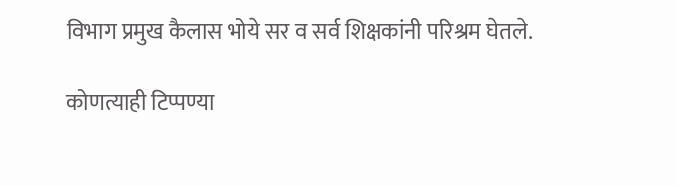विभाग प्रमुख कैलास भोये सर व सर्व शिक्षकांनी परिश्रम घेतले.

कोणत्याही टिप्पण्या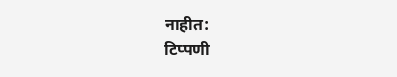नाहीत:
टिप्पणी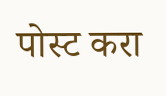पोस्ट करा